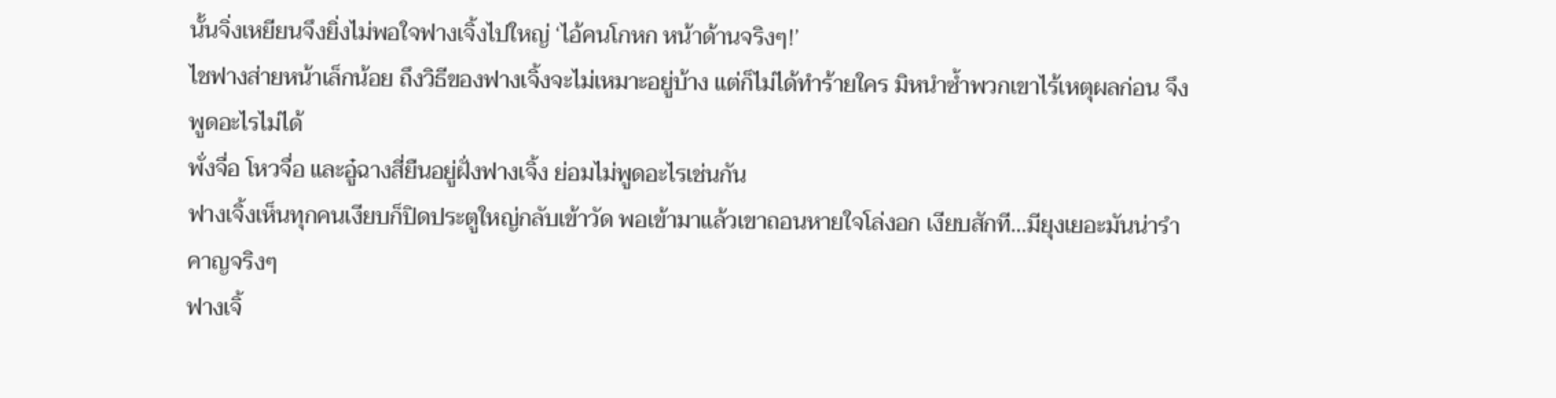นั้นจิ่งเหยียนจึงยิ่งไม่พอใจฟางเจิ้งไปใหญ่ ‘ไอ้คนโกหก หน้าด้านจริงๆ!’
ไชฟางส่ายหน้าเล็กน้อย ถึงวิธีของฟางเจิ้งจะไม่เหมาะอยู่บ้าง แต่ก็ไม่ได้ทำร้ายใคร มิหนำซ้ำพวกเขาไร้เหตุผลก่อน จึงพูดอะไรไม่ได้
พั่งจื่อ โหวจื่อ และอู๋ฉางสี่ยืนอยู่ฝั่งฟางเจิ้ง ย่อมไม่พูดอะไรเช่นกัน
ฟางเจิ้งเห็นทุกคนเงียบก็ปิดประตูใหญ่กลับเข้าวัด พอเข้ามาแล้วเขาถอนหายใจโล่งอก เงียบสักที…มียุงเยอะมันน่ารำคาญจริงๆ
ฟางเจิ้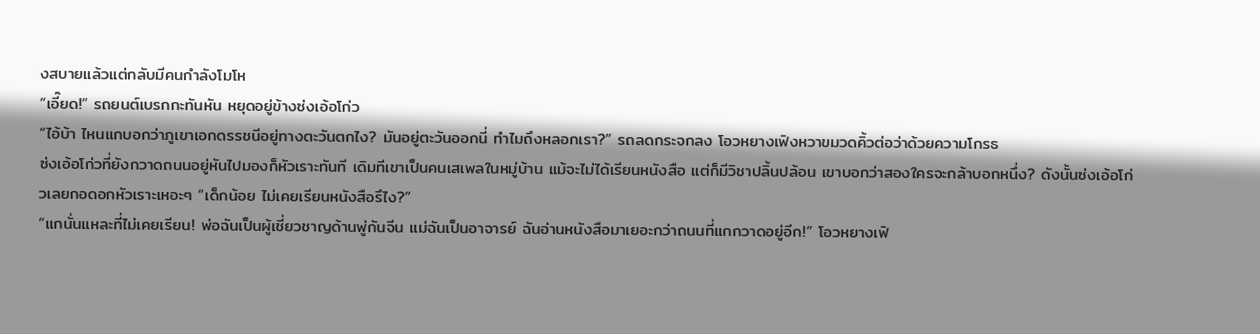งสบายแล้วแต่กลับมีคนกำลังโมโห
“เอี๊ยด!” รถยนต์เบรกกะทันหัน หยุดอยู่ข้างซ่งเอ้อโก่ว
“ไอ้บ้า ไหนแกบอกว่าภูเขาเอกดรรชนีอยู่ทางตะวันตกไง? มันอยู่ตะวันออกนี่ ทำไมถึงหลอกเรา?” รถลดกระจกลง โอวหยางเฟิงหวาขมวดคิ้วต่อว่าด้วยความโกรธ
ซ่งเอ้อโก่วที่ยังกวาดถนนอยู่หันไปมองก็หัวเราะทันที เดิมทีเขาเป็นคนเสเพลในหมู่บ้าน แม้จะไม่ได้เรียนหนังสือ แต่ก็มีวิชาปลิ้นปล้อน เขาบอกว่าสองใครจะกล้าบอกหนึ่ง? ดังนั้นซ่งเอ้อโก่วเลยกอดอกหัวเราะเหอะๆ “เด็กน้อย ไม่เคยเรียนหนังสือรึไง?”
“แกนั่นแหละที่ไม่เคยเรียน! พ่อฉันเป็นผู้เชี่ยวชาญด้านพู่กันจีน แม่ฉันเป็นอาจารย์ ฉันอ่านหนังสือมาเยอะกว่าถนนที่แกกวาดอยู่อีก!” โอวหยางเฟิ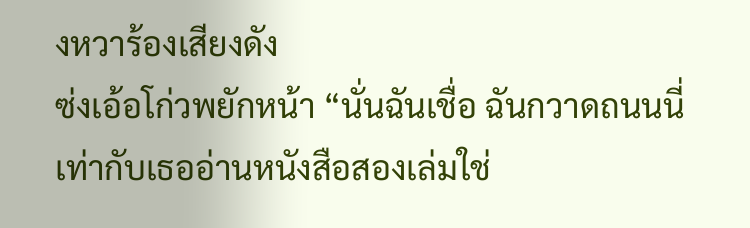งหวาร้องเสียงดัง
ซ่งเอ้อโก่วพยักหน้า “นั่นฉันเชื่อ ฉันกวาดถนนนี่เท่ากับเธออ่านหนังสือสองเล่มใช่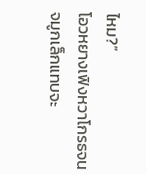ไหม?”
โอวหยางเฟิงหวาโกรธจนจมูกเล็กแทบจะ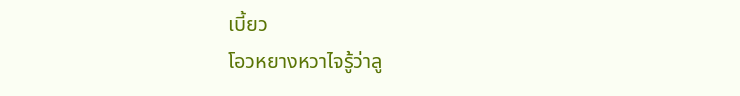เบี้ยว
โอวหยางหวาไจรู้ว่าลู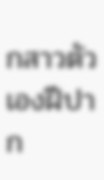กสาวตัวเองฝีปาก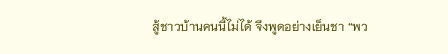สู้ชาวบ้านคนนี้ไม่ได้ จึงพูดอย่างเย็นชา “พว